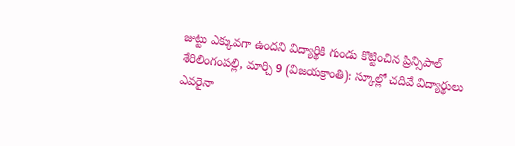జుట్టు ఎక్కువగా ఉందని విద్యార్థికి గుండు కొట్టించిన ప్రిన్సిపాల్
శేరిలింగంపల్లి, మార్చి 9 (విజయక్రాంతి): స్కూల్లో చదివే విద్యార్థులు ఎవరైనా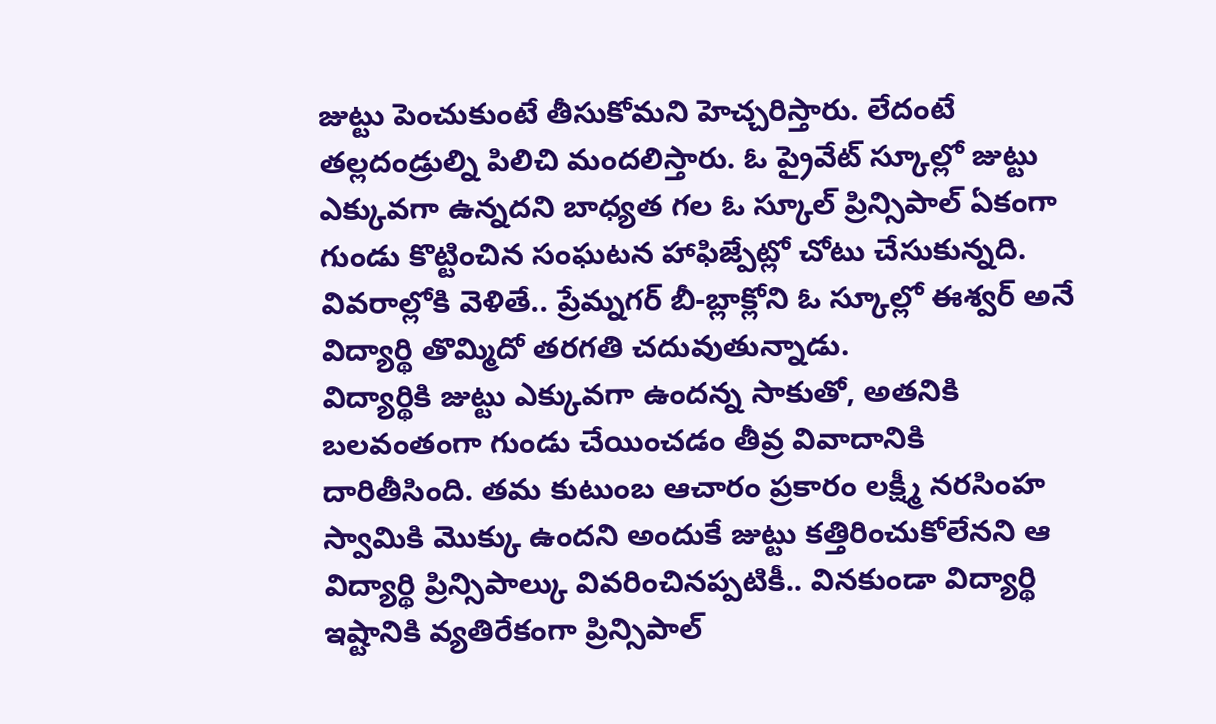జుట్టు పెంచుకుంటే తీసుకోమని హెచ్చరిస్తారు. లేదంటే తల్లదండ్రుల్ని పిలిచి మందలిస్తారు. ఓ ప్రైవేట్ స్కూల్లో జుట్టు ఎక్కువగా ఉన్నదని బాధ్యత గల ఓ స్కూల్ ప్రిన్సిపాల్ ఏకంగా గుండు కొట్టించిన సంఘటన హాఫిజ్పేట్లో చోటు చేసుకున్నది. వివరాల్లోకి వెళితే.. ప్రేమ్నగర్ బీ-బ్లాక్లోని ఓ స్కూల్లో ఈశ్వర్ అనే విద్యార్థి తొమ్మిదో తరగతి చదువుతున్నాడు.
విద్యార్థికి జుట్టు ఎక్కువగా ఉందన్న సాకుతో, అతనికి బలవంతంగా గుండు చేయించడం తీవ్ర వివాదానికి దారితీసింది. తమ కుటుంబ ఆచారం ప్రకారం లక్ష్మీ నరసింహ స్వామికి మొక్కు ఉందని అందుకే జుట్టు కత్తిరించుకోలేనని ఆ విద్యార్థి ప్రిన్సిపాల్కు వివరించినప్పటికీ.. వినకుండా విద్యార్థి ఇష్టానికి వ్యతిరేకంగా ప్రిన్సిపాల్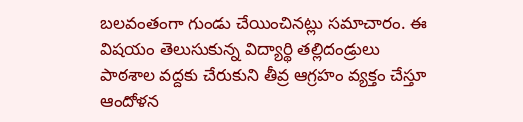బలవంతంగా గుండు చేయించినట్లు సమాచారం. ఈ విషయం తెలుసుకున్న విద్యార్థి తల్లిదండ్రులు పాఠశాల వద్దకు చేరుకుని తీవ్ర ఆగ్రహం వ్యక్తం చేస్తూ ఆందోళన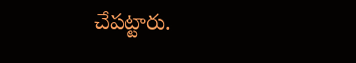చేపట్టారు.